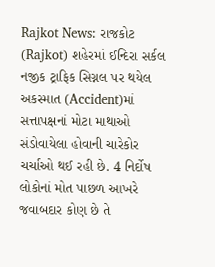Rajkot News: રાજકોટ (Rajkot) શહેરમાં ઈન્દિરા સર્કલ નજીક ટ્રાફિક સિગ્નલ પર થયેલ અકસ્માત (Accident)માં સત્તાપક્ષનાં મોટા માથાઓ સંડોવાયેલા હોવાની ચારેકોર ચર્ચાઓ થઈ રહી છે. 4 નિર્દોષ લોકોનાં મોત પાછળ આખરે જવાબદાર કોણ છે તે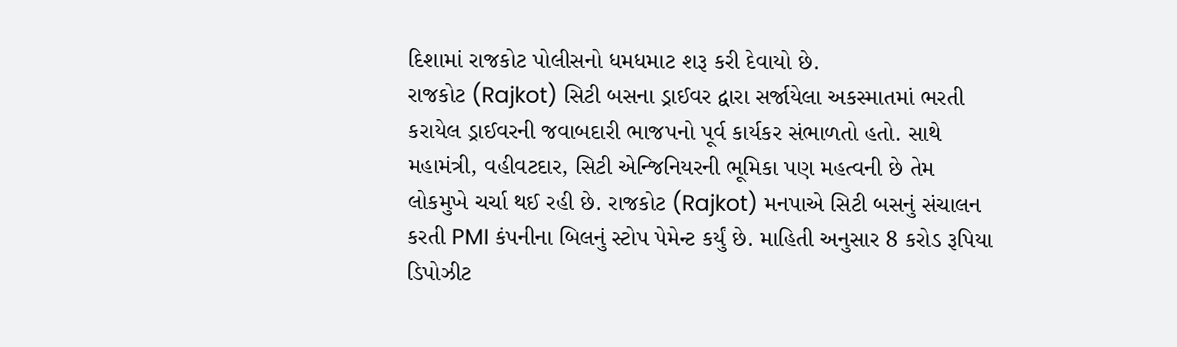દિશામાં રાજકોટ પોલીસનો ધમધમાટ શરૂ કરી દેવાયો છે.
રાજકોટ (Rajkot) સિટી બસના ડ્રાઈવર દ્વારા સર્જાયેલા અકસ્માતમાં ભરતી કરાયેલ ડ્રાઈવરની જવાબદારી ભાજપનો પૂર્વ કાર્યકર સંભાળતો હતો. સાથે મહામંત્રી, વહીવટદાર, સિટી એન્જિનિયરની ભૂમિકા પણ મહત્વની છે તેમ લોકમુખે ચર્ચા થઈ રહી છે. રાજકોટ (Rajkot) મનપાએ સિટી બસનું સંચાલન કરતી PMI કંપનીના બિલનું સ્ટોપ પેમેન્ટ કર્યું છે. માહિતી અનુસાર 8 કરોડ રૂપિયા ડિપોઝીટ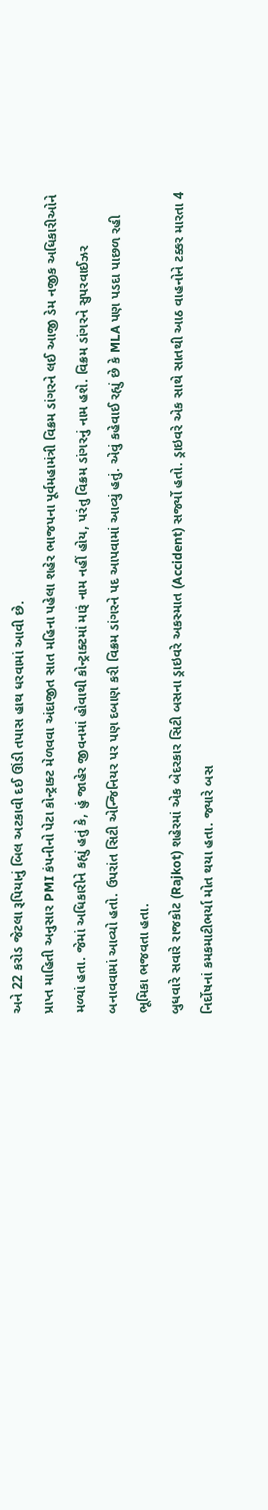અને 22 કરોડ જેટલા રૂપિયાનું બિલ અટકાવી દઈ ઊંડી તપાસ હાથ ધરવામાં આવી છે.
પ્રાપ્ત માહિતી અનુસાર PMI કંપનીનો પેટા કોન્ટ્રાક્ટ મેળવવા અંદાજીત સાત મહિના પહેલા શહેર ભાજપના પૂર્વમહામંત્રી વિક્રમ ડાંગરને લઈ આજી ડેમ નજીક અધિકારીઓને મળ્યાં હતા. જેમાં અધિકારીને કહ્યું હતું કે, હું જાહેર જીવનમાં હોવાથી કોન્ટ્રાક્ટમાં મારૂં નામ નહીં હોય, પરંતુ વિક્રમ ડાંગરનું નામ હશે. વિક્રમ ડાંગરને સુપરવાઈઝર બનાવવામાં આવ્યો હતો. ઉપરાંત સિટી એન્જિનિયર પર પણ દબાણ કરી વિક્રમ ડાંગરને પદ આપવામાં આવ્યું હતું. એવું કહેવાઈ રહ્યું છે કે MLA પણ પડદા પાછળ રહી ભૂમિકા ભજવતા હતા.
બુધવારે સવારે રાજકોટ (Rajkot) શહેરમાં એક બેદરકાર સિટી બસના ડ્રાઇવરે અકસ્માત (Accident) સર્જ્યો હતો. ડ્રાઇવરે એક સાથે સાતથી આઠ વાહનોને ટક્કર મારતા 4 નિર્દોષનાં કમકમાટીભર્યા મોત થયા હતા. જ્યારે બસ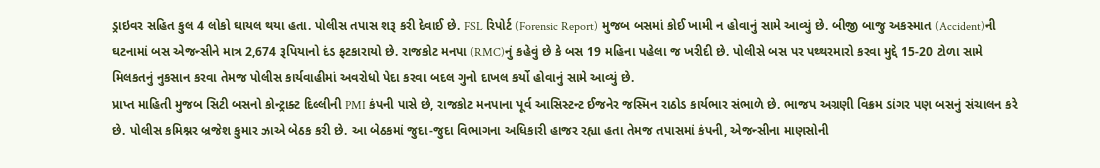ડ્રાઇવર સહિત કુલ 4 લોકો ઘાયલ થયા હતા. પોલીસ તપાસ શરૂ કરી દેવાઈ છે. FSL રિપોર્ટ (Forensic Report) મુજબ બસમાં કોઈ ખામી ન હોવાનું સામે આવ્યું છે. બીજી બાજુ અકસ્માત (Accident)ની ઘટનામાં બસ એજન્સીને માત્ર 2,674 રૂપિયાનો દંડ ફટકારાયો છે. રાજકોટ મનપા (RMC)નું કહેવું છે કે બસ 19 મહિના પહેલા જ ખરીદી છે. પોલીસે બસ પર પથ્થરમારો કરવા મુદ્દે 15-20 ટોળા સામે મિલકતનું નુકસાન કરવા તેમજ પોલીસ કાર્યવાહીમાં અવરોધો પેદા કરવા બદલ ગુનો દાખલ કર્યો હોવાનું સામે આવ્યું છે.
પ્રાપ્ત માહિતી મુજબ સિટી બસનો કોન્ટ્રાક્ટ દિલ્લીની PMI કંપની પાસે છે, રાજકોટ મનપાના પૂર્વ આસિસ્ટન્ટ ઈજનેર જસ્મિન રાઠોડ કાર્યભાર સંભાળે છે. ભાજપ અગ્રણી વિક્રમ ડાંગર પણ બસનું સંચાલન કરે છે. પોલીસ કમિશ્નર બ્રજેશ કુમાર ઝાએ બેઠક કરી છે. આ બેઠકમાં જુદા-જુદા વિભાગના અધિકારી હાજર રહ્યા હતા તેમજ તપાસમાં કંપની, એજન્સીના માણસોની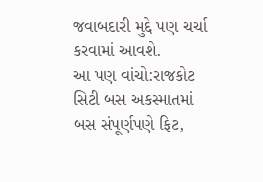જવાબદારી મુદ્દે પણ ચર્ચા કરવામાં આવશે.
આ પણ વાંચો:રાજકોટ સિટી બસ અકસ્માતમાં બસ સંપૂર્ણપણે ફિટ,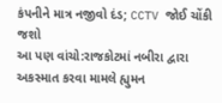કંપનીને માત્ર નજીવો દંડ; CCTV જોઈ ચોંકી જશો
આ પણ વાંચો:રાજકોટમાં નબીરા દ્વારા અકસ્માત કરવા મામલે હ્યુમન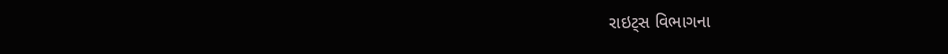રાઇટ્સ વિભાગના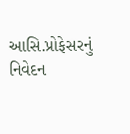આસિ.પ્રોફેસરનું નિવેદન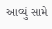આવ્યું સામે